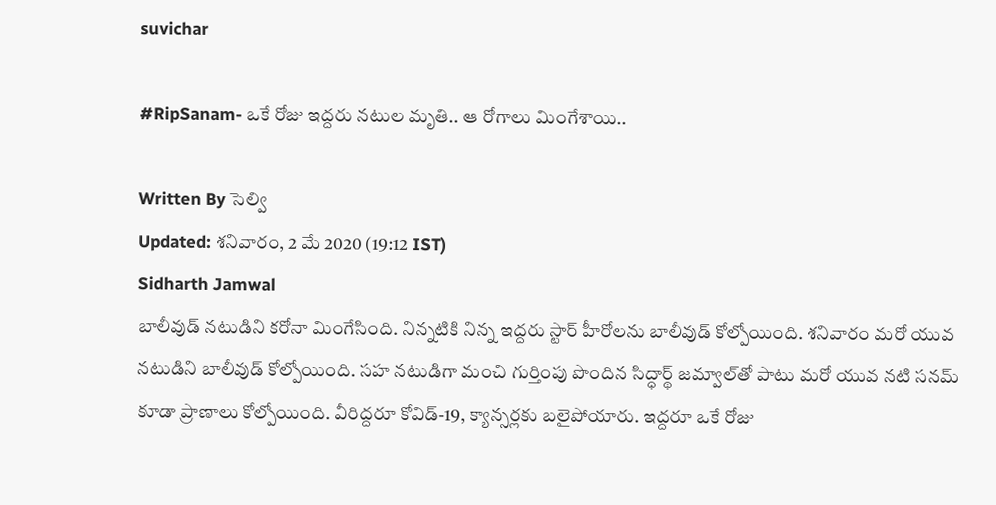suvichar

#RipSanam- ఒకే రోజు ఇద్దరు నటుల మృతి.. ఆ రోగాలు మింగేశాయి..

Written By సెల్వి
Updated: శనివారం, 2 మే 2020 (19:12 IST)
Sidharth Jamwal
బాలీవుడ్‌ నటుడిని కరోనా మింగేసింది. నిన్నటికి నిన్న ఇద్దరు స్టార్ హీరోలను బాలీవుడ్ కోల్పోయింది. శనివారం మరో యువ నటుడిని బాలీవుడ్ కోల్పోయింది. సహ నటుడిగా మంచి గుర్తింపు పొందిన సిద్ధార్థ్ జమ్వాల్‌తో పాటు మరో యువ నటి సనమ్ కూడా ప్రాణాలు కోల్పోయింది. వీరిద్దరూ కోవిడ్-19, క్యాన్సర్లకు బలైపోయారు. ఇద్దరూ ఒకే రోజు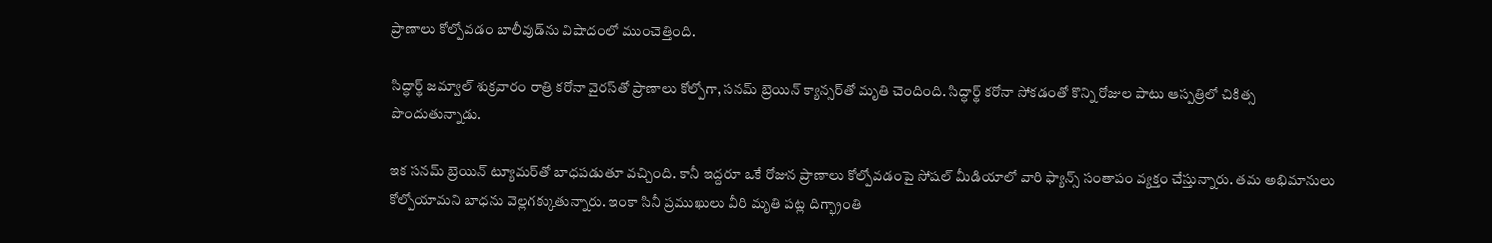ప్రాణాలు కోల్పోవడం బాలీవుడ్‌ను విషాదంలో ముంచెత్తింది.

సిద్ధార్థ్ జమ్వాల్ శుక్రవారం రాత్రి కరోనా వైరస్‌తో ప్రాణాలు కోల్పోగా, సనమ్ బ్రెయిన్ క్యాన్సర్‌తో మృతి చెందింది. సిద్ధార్థ్ కరోనా సోకడంతో కొన్ని రోజుల పాటు ఆస్పత్రిలో చికిత్స పొందుతున్నాడు.

ఇక సనమ్ బ్రెయిన్ ట్యూమర్‌తో బాధపడుతూ వచ్చింది. కానీ ఇద్దరూ ఒకే రోజున ప్రాణాలు కోల్పోవడంపై సోషల్ మీడియాలో వారి ఫ్యాన్స్ సంతాపం వ్యక్తం చేస్తున్నారు. తమ అభిమానులు కోల్పోయామని బాధను వెల్లగక్కుతున్నారు. ఇంకా సినీ ప్రముఖులు వీరి మృతి పట్ల దిగ్భ్రాంతి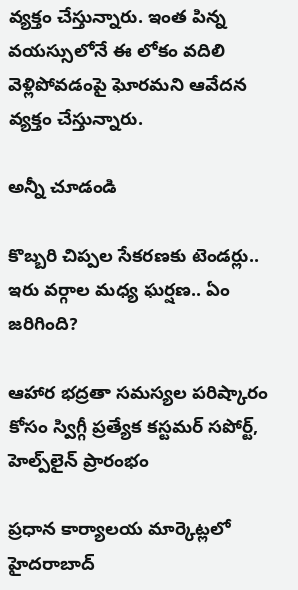వ్యక్తం చేస్తున్నారు. ఇంత పిన్న వయస్సులోనే ఈ లోకం వదిలి వెళ్లిపోవడంపై ఘోరమని ఆవేదన వ్యక్తం చేస్తున్నారు.

అన్నీ చూడండి

కొబ్బరి చిప్పల సేకరణకు టెండర్లు.. ఇరు వర్గాల మధ్య ఘర్షణ.. ఏం జరిగింది?

ఆహార భద్రతా సమస్యల పరిష్కారం కోసం స్విగ్గీ ప్రత్యేక కస్టమర్ సపోర్ట్, హెల్ప్‌లైన్‌ ప్రారంభం

ప్రధాన కార్యాలయ మార్కెట్లలో హైదరాబాద్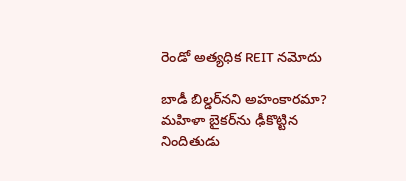రెండో అత్యధిక REIT నమోదు

బాడీ బిల్డర్‌నని అహంకారమా? మహిళా బైకర్‌ను ఢీకొట్టిన నిందితుడు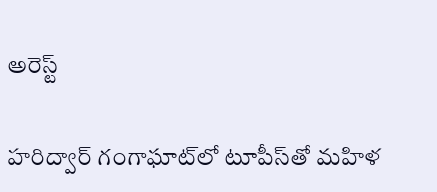అరెస్ట్

హరిద్వార్ గంగాఘాట్‌లో టూపీస్‌తో మహిళ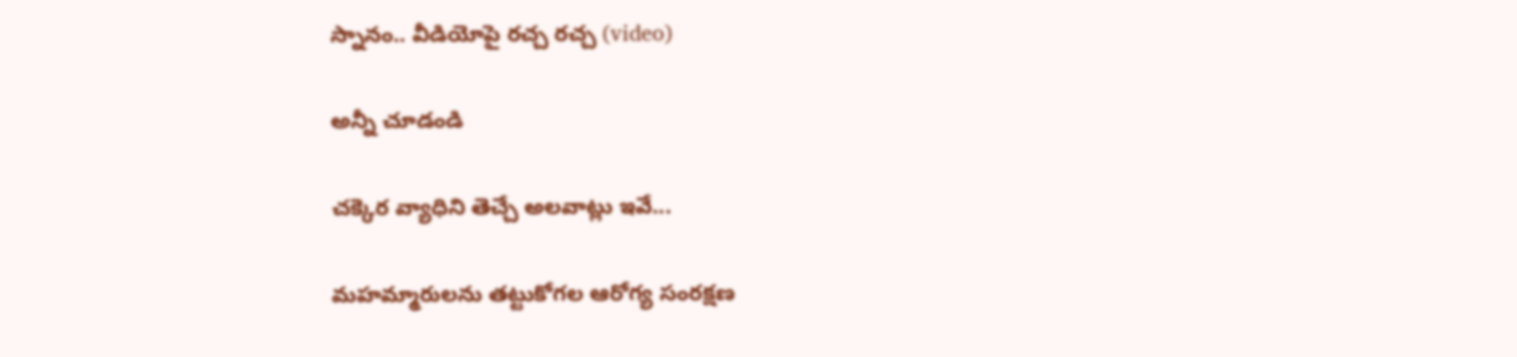స్నానం.. వీడియోపై రచ్చ రచ్చ (video)

అన్నీ చూడండి

చక్కెర వ్యాధిని తెచ్చే అలవాట్లు ఇవే...

మహమ్మారులను తట్టుకోగల ఆరోగ్య సంరక్షణ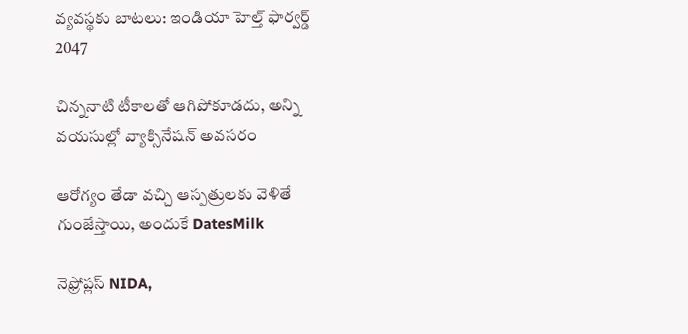వ్యవస్థకు బాటలు: ఇండియా హెల్త్ ఫార్వర్డ్ 2047

చిన్ననాటి టీకాలతో ఆగిపోకూడదు, అన్ని వయసుల్లో వ్యాక్సినేషన్ అవసరం

ఆరోగ్యం తేడా వచ్చి ఆస్పత్రులకు వెళితే గుంజేస్తాయి, అందుకే DatesMilk

నెఫ్రోప్లస్ NIDA,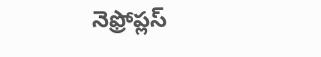నెఫ్రోప్లస్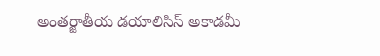అంతర్జాతీయ డయాలిసిస్ అకాడమీ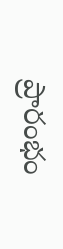ప్రారంభం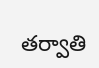తర్వాతి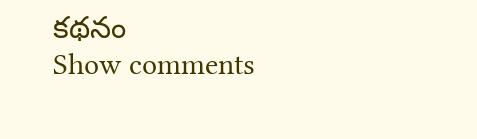కథనం
Show comments